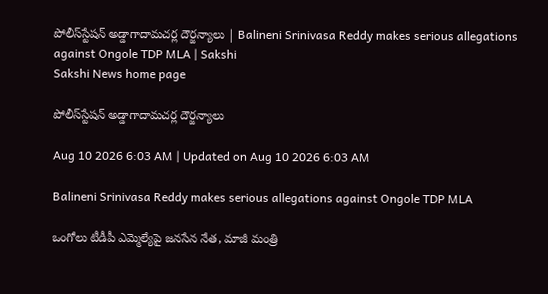పోలీస్‌స్టేషన్‌ అడ్డాగాదామచర్ల దౌర్జన్యాలు | Balineni Srinivasa Reddy makes serious allegations against Ongole TDP MLA | Sakshi
Sakshi News home page

పోలీస్‌స్టేషన్‌ అడ్డాగాదామచర్ల దౌర్జన్యాలు

Aug 10 2026 6:03 AM | Updated on Aug 10 2026 6:03 AM

Balineni Srinivasa Reddy makes serious allegations against Ongole TDP MLA

ఒంగోలు టీడీపీ ఎమ్మెల్యేపై జనసేన నేత, మాజీ మంత్రి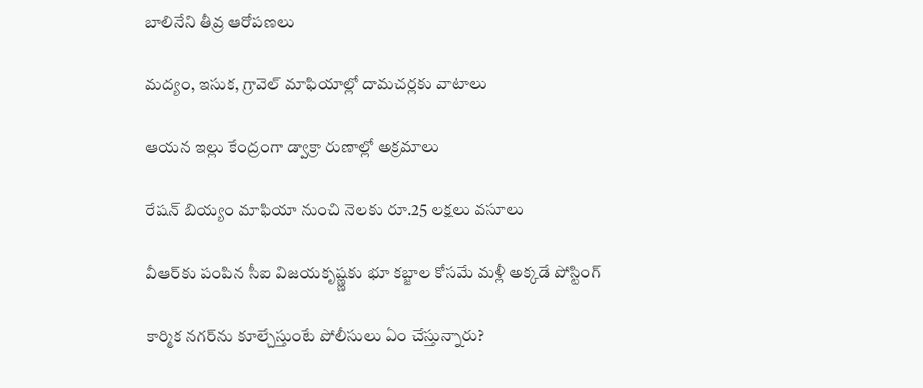బాలినేని తీవ్ర ఆరోపణలు

మద్యం, ఇసుక, గ్రావెల్‌ మాఫియాల్లో దామచర్లకు వాటాలు

ఆయన ఇల్లు కేంద్రంగా డ్వాక్రా రుణాల్లో అక్రమాలు

రేషన్‌ బియ్యం మాఫియా నుంచి నెలకు రూ.25 లక్షలు వసూలు

వీఆర్‌కు పంపిన సీఐ విజయకృష్ణ్ణకు భూ కబ్జాల కోసమే మళ్లీ అక్కడే పోస్టింగ్‌

కార్మిక నగర్‌ను కూల్చేస్తుంటే పోలీసులు ఏం చేస్తున్నారు?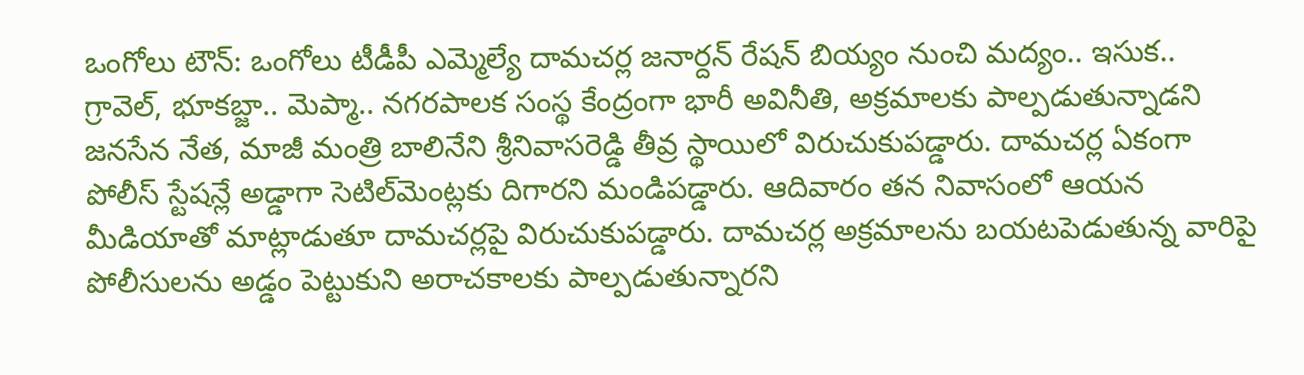ఒంగోలు టౌన్‌: ఒంగోలు టీడీపీ ఎమ్మెల్యే దామచర్ల జనార్దన్‌ రేషన్‌ బియ్యం నుంచి మద్యం.. ఇసుక.. గ్రావెల్, భూకబ్జా.. మెప్మా.. నగరపాలక సంస్థ కేంద్రంగా భారీ అవినీతి, అక్రమాలకు పాల్పడుతున్నాడని జనసేన నేత, మాజీ మంత్రి బాలినేని శ్రీనివాసరెడ్డి తీవ్ర స్థాయిలో విరుచుకుపడ్డారు. దామచర్ల ఏకంగా పోలీస్‌ స్టేషన్లే అడ్డాగా సెటిల్‌మెంట్లకు దిగారని మండిపడ్డారు. ఆదివారం తన నివాసంలో ఆయన మీడియాతో మాట్లాడుతూ దామచర్లపై విరుచుకుపడ్డారు. దామచర్ల అక్రమాలను బయటపెడుతున్న వారిపై పోలీసులను అడ్డం పెట్టుకుని అరాచకాలకు పాల్పడుతున్నారని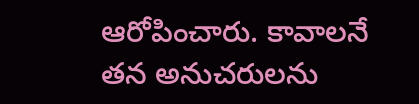ఆరోపించారు. కావాలనే తన అనుచరులను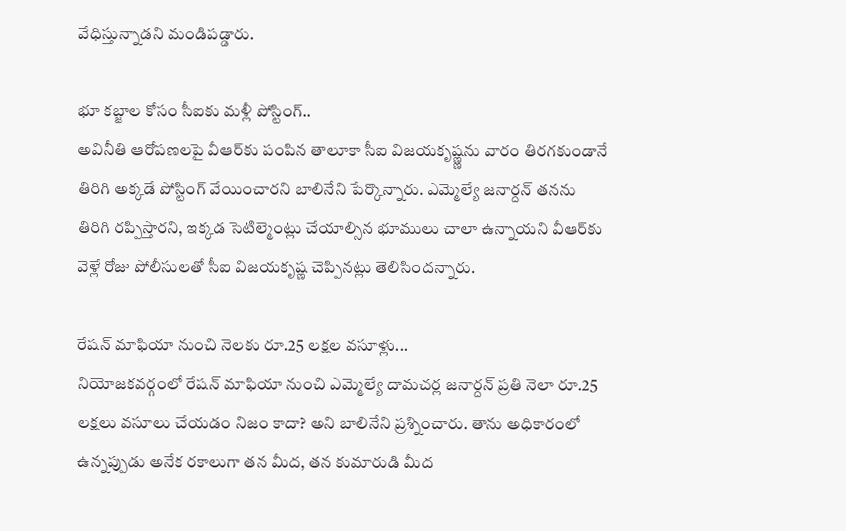వేధిస్తున్నాడని మండిపడ్డారు.

భూ కబ్జాల కోసం సీఐకు మళ్లీ పోస్టింగ్‌..
అవినీతి ఆరోపణలపై వీఆర్‌కు పంపిన తాలూకా సీఐ విజయకృష్ణ్ణను వారం తిరగకుండానే తిరిగి అక్కడే పోస్టింగ్‌ వేయించారని బాలినేని పేర్కొన్నారు. ఎమ్మెల్యే జనార్దన్‌ తనను తిరిగి రప్పిస్తారని, ఇక్కడ సెటిల్మెంట్లు చేయాల్సిన భూములు చాలా ఉన్నాయని వీఆర్‌కు వెళ్లే రోజు పోలీసులతో సీఐ విజయకృష్ణ చెప్పినట్లు తెలిసిందన్నారు.

రేషన్‌ మాఫియా నుంచి నెలకు రూ.25 లక్షల వసూళ్లు...
నియోజకవర్గంలో రేషన్‌ మాఫియా నుంచి ఎమ్మెల్యే దామచర్ల జనార్దన్‌ ప్రతి నెలా రూ.25 లక్షలు వసూలు చేయడం నిజం కాదా? అని బాలినేని ప్రశ్నించారు. తాను అధికారంలో ఉన్నప్పుడు అనేక రకాలుగా తన మీద, తన కుమారుడి మీద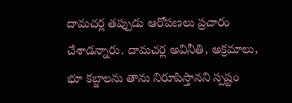దామచర్ల తప్పుడు ఆరోపణలు ప్రచారం చేశాడన్నారు. దామచర్ల అవినీతి, అక్రమాలు, భూ కబ్జాలను తాను నిరూపిస్తానని స్పష్టం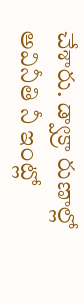చేశారు. డ్వాక్రా రుణాల్లో అవినీతి నీ ఇంట్లో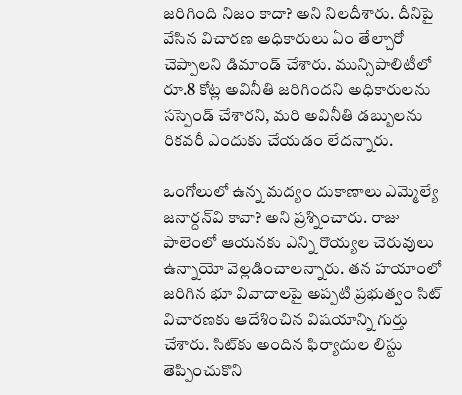జరిగింది నిజం కాదా? అని నిలదీశారు. దీనిపై వేసిన విచారణ అధికారులు ఏం తేల్చారో చెప్పాలని డిమాండ్‌ చేశారు. మున్సిపాలిటీలో రూ.8 కోట్ల అవినీతి జరిగిందని అధికారులను సస్పెండ్‌ చేశారని, మరి అవినీతి డబ్బులను రికవరీ ఎందుకు చేయడం లేదన్నారు.

ఒంగోలులో ఉన్న మద్యం దుకాణాలు ఎమ్మెల్యే జనార్దన్‌వి కావా? అని ప్రశ్నించారు. రాజు పాలెంలో ఆయనకు ఎన్ని రొయ్యల చెరువులు ఉన్నాయో వెల్లడించాలన్నారు. తన హయాంలో జరిగిన భూ వివాదాలపై అప్పటి ప్రభుత్వం సిట్‌ విచారణకు ఆదేశించిన విషయాన్ని గుర్తు చేశారు. సిట్‌కు అందిన ఫిర్యాదుల లిస్టు తెప్పించుకొని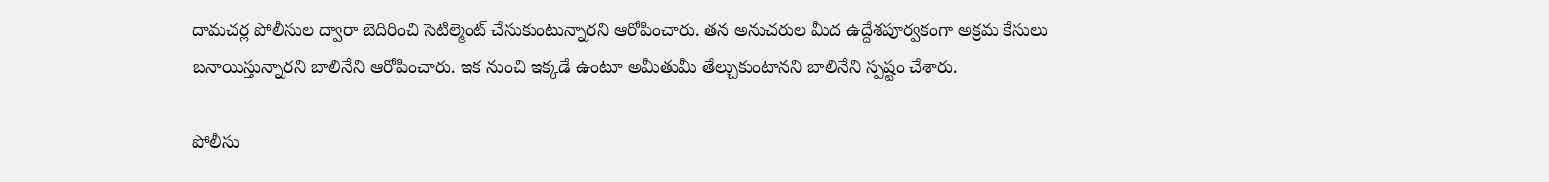దామచర్ల పోలీసుల ద్వారా బెదిరించి సెటిల్మెంట్‌ చేసుకుంటున్నారని ఆరోపించారు. తన అనుచరుల మీద ఉద్దేశపూర్వకంగా అక్రమ కేసులు బనాయిస్తున్నారని బాలినేని ఆరోపించారు. ఇక నుంచి ఇక్కడే ఉంటూ అమీతుమీ తేల్చుకుంటానని బాలినేని స్పష్టం చేశారు.

పోలీసు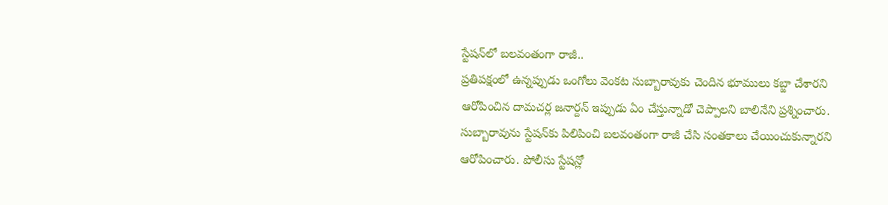స్టేషన్‌లో బలవంతంగా రాజీ..
ప్రతిపక్షంలో ఉన్నప్పుడు ఒంగోలు వెంకట సుబ్బారావుకు చెందిన భూములు కబ్జా చేశారని ఆరోపించిన దామచర్ల జనార్దన్‌ ఇప్పుడు ఏం చేస్తున్నాడో చెప్పాలని బాలినేని ప్రశ్నించారు. సుబ్బారావును స్టేషన్‌కు పిలిపించి బలవంతంగా రాజీ చేసి సంతకాలు చేయించుకున్నారని ఆరోపించారు. పోలీసు స్టేషన్లో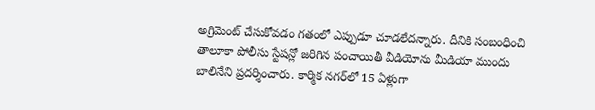అగ్రిమెంట్‌ చేసుకోవడం గతంలో ఎప్పుడూ చూడలేదన్నారు. దీనికి సంబంధించి తాలూకా పోలీసు స్టేషన్లో జరిగిన పంచాయితీ వీడియోను మీడియా ముందు బాలినేని ప్రదర్శించారు. కార్మిక నగర్‌లో 15 ఏళ్లుగా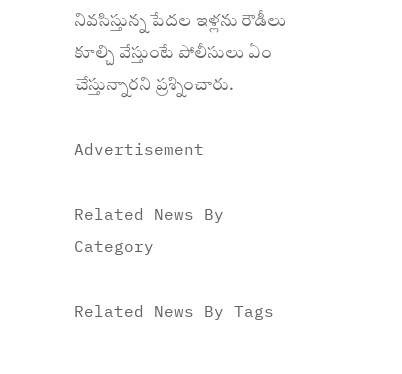నివసిస్తున్న పేదల ఇళ్లను రౌడీలు కూల్చి వేస్తుంటే పోలీసులు ఏం చేస్తున్నారని ప్రశ్నించారు.

Advertisement

Related News By Category

Related News By Tags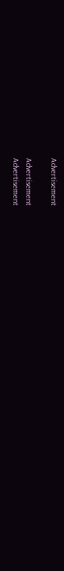Advertisement

Advertisement
Advertisement